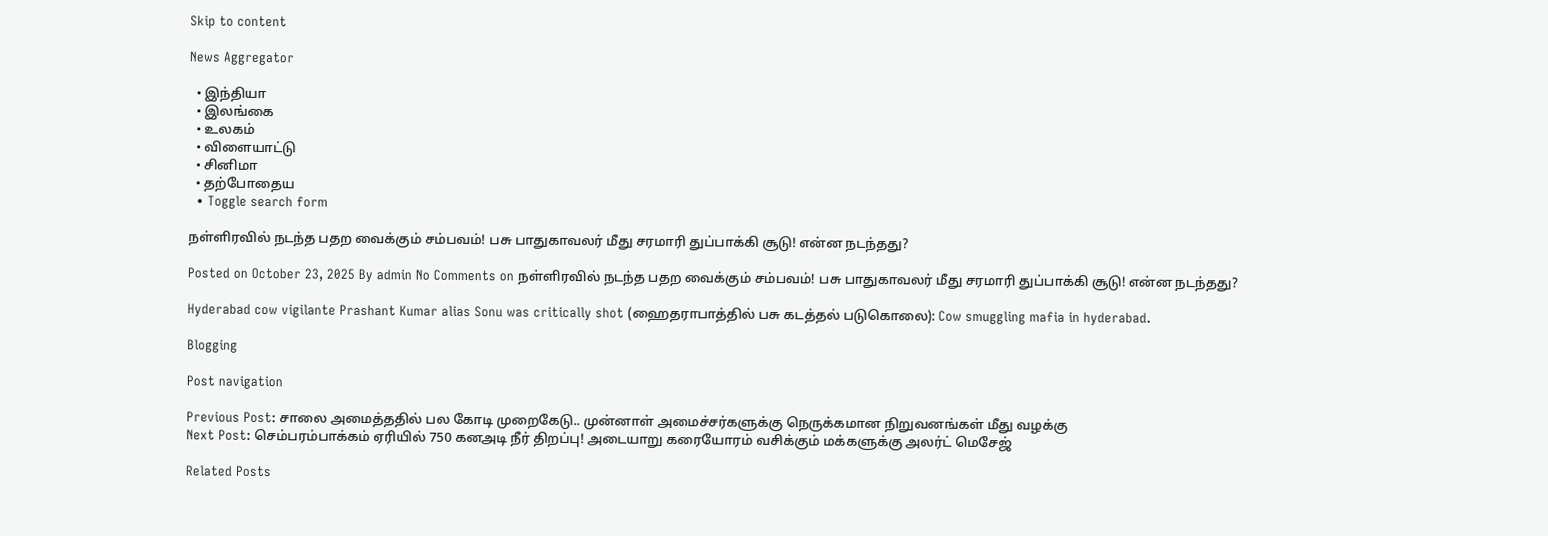Skip to content

News Aggregator

  • இந்தியா
  • இலங்கை
  • உலகம்
  • விளையாட்டு
  • சினிமா
  • தற்போதைய
  • Toggle search form

நள்ளிரவில் நடந்த பதற வைக்கும் சம்பவம்! பசு பாதுகாவலர் மீது சரமாரி துப்பாக்கி சூடு! என்ன நடந்தது?

Posted on October 23, 2025 By admin No Comments on நள்ளிரவில் நடந்த பதற வைக்கும் சம்பவம்! பசு பாதுகாவலர் மீது சரமாரி துப்பாக்கி சூடு! என்ன நடந்தது?

Hyderabad cow vigilante Prashant Kumar alias Sonu was critically shot (ஹைதராபாத்தில் பசு கடத்தல் படுகொலை): Cow smuggling mafia in hyderabad.

Blogging

Post navigation

Previous Post: சாலை அமைத்ததில் பல கோடி முறைகேடு.. முன்னாள் அமைச்சர்களுக்கு நெருக்கமான நிறுவனங்கள் மீது வழக்கு
Next Post: செம்பரம்பாக்கம் ஏரியில் 750 கன‌அடி நீர் திறப்பு! அடையாறு கரையோரம் வசிக்கும் மக்களுக்கு அலர்ட் மெசேஜ்

Related Posts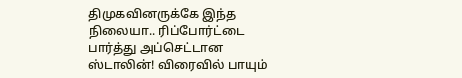திமுகவினருக்கே இந்த நிலையா.. ரிப்போர்ட்டை பார்த்து அப்செட்டான ஸ்டாலின்! விரைவில் பாயும்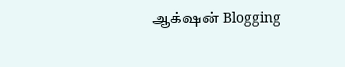ஆக்‌ஷன் Blogging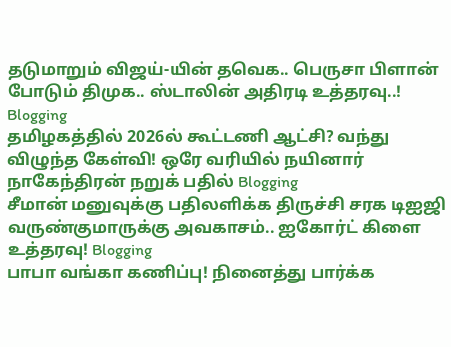தடுமாறும் விஜய்-யின் தவெக.. பெருசா பிளான் போடும் திமுக.. ஸ்டாலின் அதிரடி உத்தரவு..! Blogging
தமிழகத்தில் 2026ல் கூட்டணி ஆட்சி? வந்து விழுந்த கேள்வி! ஒரே வரியில் நயினார் நாகேந்திரன் நறுக் பதில் Blogging
சீமான் மனுவுக்கு பதிலளிக்க திருச்சி சரக டிஐஜி வருண்குமாருக்கு அவகாசம்.. ஐகோர்ட் கிளை உத்தரவு! Blogging
பாபா வங்கா கணிப்பு! நினைத்து பார்க்க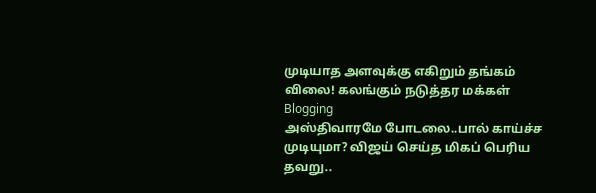முடியாத அளவுக்கு எகிறும் தங்கம் விலை! கலங்கும் நடுத்தர மக்கள் Blogging
அஸ்திவாரமே போடலை..பால் காய்ச்ச முடியுமா? விஜய் செய்த மிகப் பெரிய தவறு..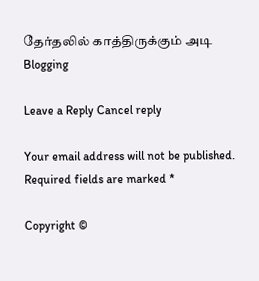தேர்தலில் காத்திருக்கும் அடி Blogging

Leave a Reply Cancel reply

Your email address will not be published. Required fields are marked *

Copyright ©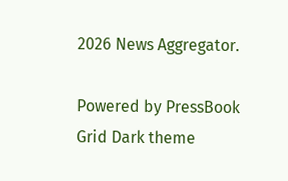2026 News Aggregator.

Powered by PressBook Grid Dark theme